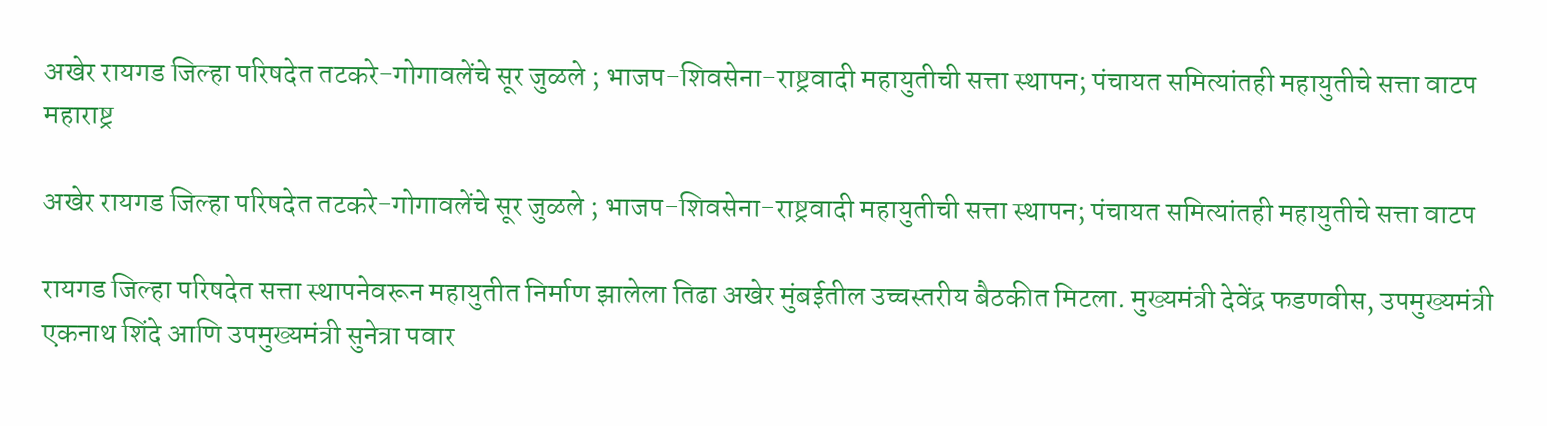अखेर रायगड जिल्हा परिषदेत तटकरे-गोगावलेंचे सूर जुळले ; भाजप-शिवसेना-राष्ट्रवादी महायुतीची सत्ता स्थापन; पंचायत समित्यांतही महायुतीचे सत्ता वाटप
महाराष्ट्र

अखेर रायगड जिल्हा परिषदेत तटकरे-गोगावलेंचे सूर जुळले ; भाजप-शिवसेना-राष्ट्रवादी महायुतीची सत्ता स्थापन; पंचायत समित्यांतही महायुतीचे सत्ता वाटप

रायगड जिल्हा परिषदेत सत्ता स्थापनेवरून महायुतीत निर्माण झालेला तिढा अखेर मुंबईतील उच्चस्तरीय बैठकीत मिटला. मुख्यमंत्री देवेंद्र फडणवीस, उपमुख्यमंत्री एकनाथ शिंदे आणि उपमुख्यमंत्री सुनेत्रा पवार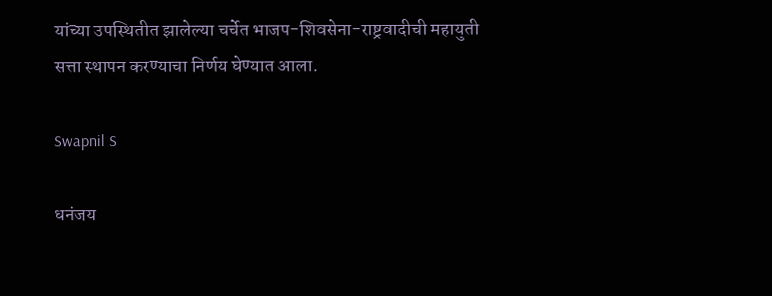यांच्या उपस्थितीत झालेल्या चर्चेत भाजप-शिवसेना-राष्ट्रवादीची महायुती सत्ता स्थापन करण्याचा निर्णय घेण्यात आला.

Swapnil S

धनंजय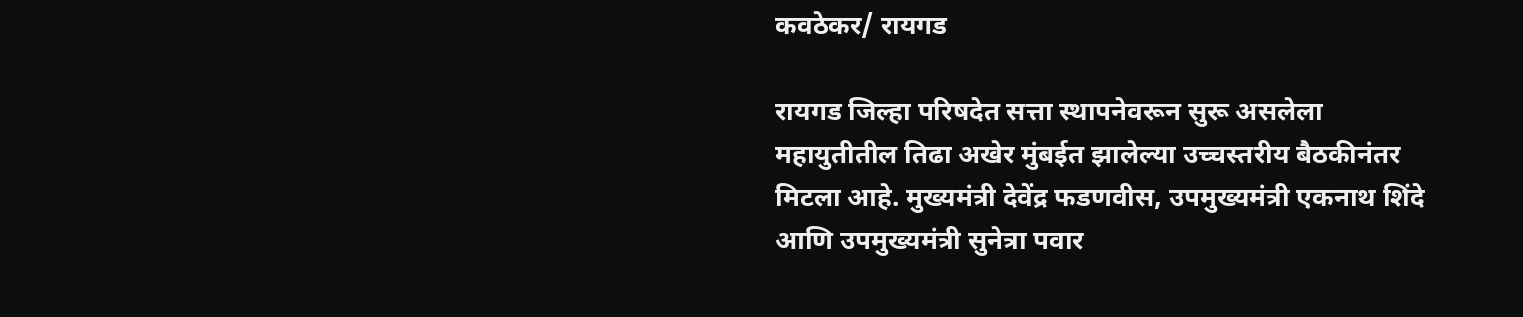कवठेकर/ रायगड

रायगड जिल्हा परिषदेत सत्ता स्थापनेवरून सुरू असलेला महायुतीतील तिढा अखेर मुंबईत झालेल्या उच्चस्तरीय बैठकीनंतर मिटला आहे. मुख्यमंत्री देवेंद्र फडणवीस, उपमुख्यमंत्री एकनाथ शिंदे आणि उपमुख्यमंत्री सुनेत्रा पवार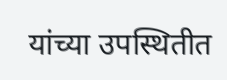यांच्या उपस्थितीत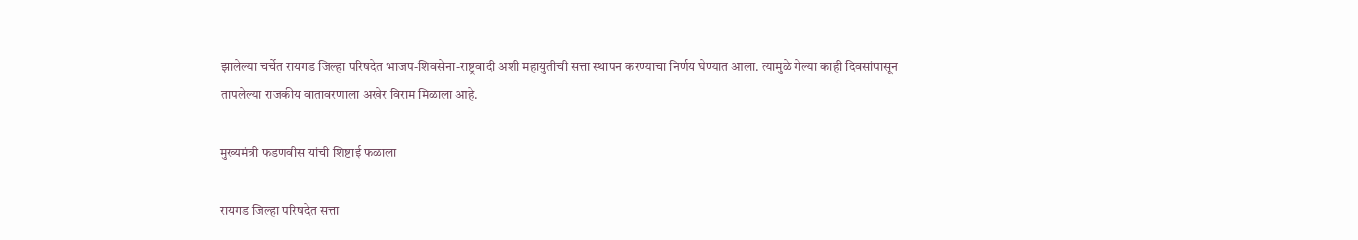झालेल्या चर्चेत रायगड जिल्हा परिषदेत भाजप-शिवसेना-राष्ट्रवादी अशी महायुतीची सत्ता स्थापन करण्याचा निर्णय घेण्यात आला. त्यामुळे गेल्या काही दिवसांपासून तापलेल्या राजकीय वातावरणाला अखेर विराम मिळाला आहे.

मुख्यमंत्री फडणवीस यांची शिष्टाई फळाला

रायगड जिल्हा परिषदेत सत्ता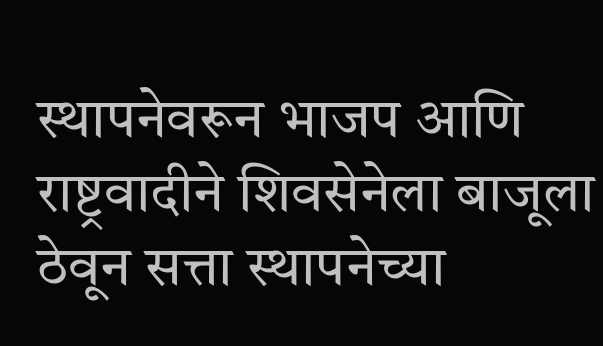स्थापनेवरून भाजप आणि राष्ट्रवादीने शिवसेनेला बाजूला ठेवून सत्ता स्थापनेच्या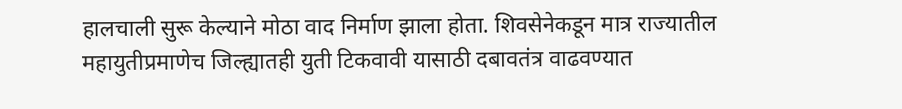हालचाली सुरू केल्याने मोठा वाद निर्माण झाला होता. शिवसेनेकडून मात्र राज्यातील महायुतीप्रमाणेच जिल्ह्यातही युती टिकवावी यासाठी दबावतंत्र वाढवण्यात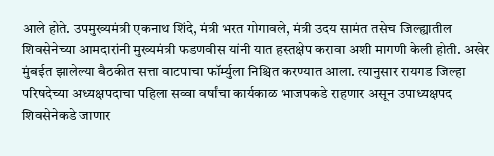आले होते. उपमुख्यमंत्री एकनाथ शिंदे, मंत्री भरत गोगावले, मंत्री उदय सामंत तसेच जिल्ह्यातील शिवसेनेच्या आमदारांनी मुख्यमंत्री फडणवीस यांनी यात हस्तक्षेप करावा अशी मागणी केली होती. अखेर मुंबईत झालेल्या बैठकीत सत्ता वाटपाचा फॉर्म्युला निश्चित करण्यात आला. त्यानुसार रायगड जिल्हा परिषदेच्या अध्यक्षपदाचा पहिला सव्वा वर्षांचा कार्यकाळ भाजपकडे राहणार असून उपाध्यक्षपद शिवसेनेकडे जाणार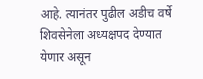आहे. त्यानंतर पुढील अडीच वर्षे शिवसेनेला अध्यक्षपद देण्यात येणार असून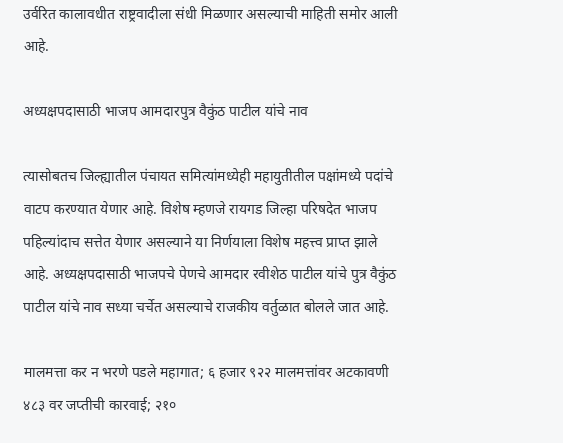उर्वरित कालावधीत राष्ट्रवादीला संधी मिळणार असल्याची माहिती समोर आली आहे.

अध्यक्षपदासाठी भाजप आमदारपुत्र वैकुंठ पाटील यांचे नाव

त्यासोबतच जिल्ह्यातील पंचायत समित्यांमध्येही महायुतीतील पक्षांमध्ये पदांचे वाटप करण्यात येणार आहे. विशेष म्हणजे रायगड जिल्हा परिषदेत भाजप पहिल्यांदाच सत्तेत येणार असल्याने या निर्णयाला विशेष महत्त्व प्राप्त झाले आहे. अध्यक्षपदासाठी भाजपचे पेणचे आमदार रवीशेठ पाटील यांचे पुत्र वैकुंठ पाटील यांचे नाव सध्या चर्चेत असल्याचे राजकीय वर्तुळात बोलले जात आहे.

मालमत्ता कर न भरणे पडले महागात; ६ हजार ९२२ मालमत्तांवर अटकावणी ४८३ वर जप्तीची कारवाई; २१०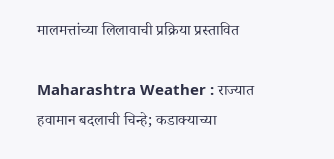मालमत्तांच्या लिलावाची प्रक्रिया प्रस्तावित

Maharashtra Weather : राज्यात हवामान बदलाची चिन्हे; कडाक्याच्या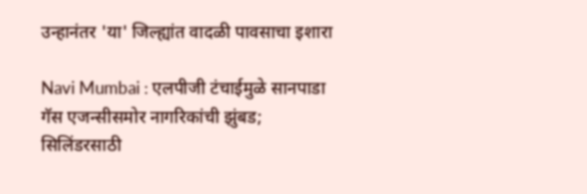उन्हानंतर 'या' जिल्ह्यांत वादळी पावसाचा इशारा

Navi Mumbai : एलपीजी टंचाईमुळे सानपाडा गॅस एजन्सीसमोर नागरिकांची झुंबड; सिलिंडरसाठी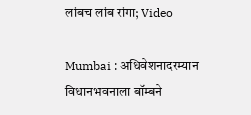लांबच लांब रांगा; Video

Mumbai : अधिवेशनादरम्यान विधानभवनाला बॉम्बने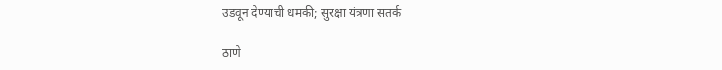उडवून देण्याची धमकी; सुरक्षा यंत्रणा सतर्क

ठाणे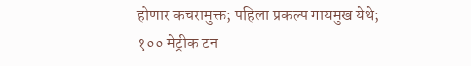होणार कचरामुक्त; पहिला प्रकल्प गायमुख येथे; १०० मेट्रीक टन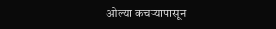ओल्या कचऱ्यापासून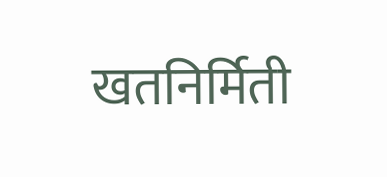खतनिर्मिती